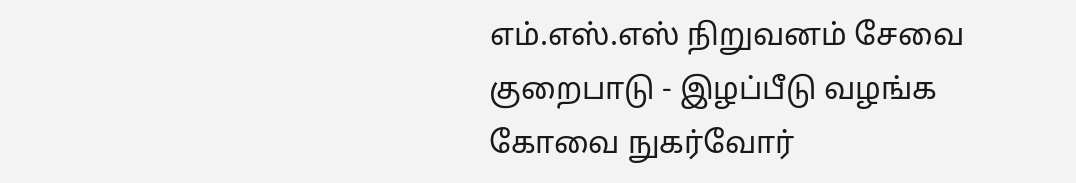எம்.எஸ்.எஸ் நிறுவனம் சேவை குறைபாடு - இழப்பீடு வழங்க கோவை நுகர்வோர்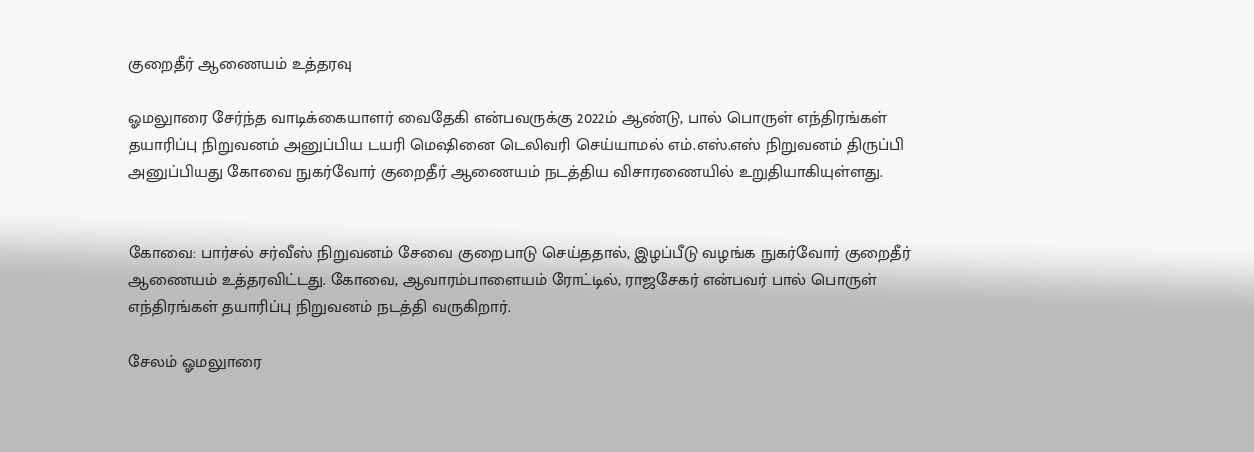குறைதீர் ஆணையம் உத்தரவு

ஓமலுாரை சேர்ந்த வாடிக்கையாளர் வைதேகி என்பவருக்கு 2022ம் ஆண்டு, பால் பொருள் எந்திரங்கள் தயாரிப்பு நிறுவனம் அனுப்பிய டயரி மெஷினை டெலிவரி செய்யாமல் எம்.எஸ்.எஸ் நிறுவனம் திருப்பி அனுப்பியது கோவை நுகர்வோர் குறைதீர் ஆணையம் நடத்திய விசாரணையில் உறுதியாகியுள்ளது.


கோவை: பார்சல் சர்வீஸ் நிறுவனம் சேவை குறைபாடு செய்ததால், இழப்பீடு வழங்க நுகர்வோர் குறைதீர் ஆணையம் உத்தரவிட்டது. கோவை, ஆவாரம்பாளையம் ரோட்டில், ராஜசேகர் என்பவர் பால் பொருள் எந்திரங்கள் தயாரிப்பு நிறுவனம் நடத்தி வருகிறார்.

சேலம் ஓமலுாரை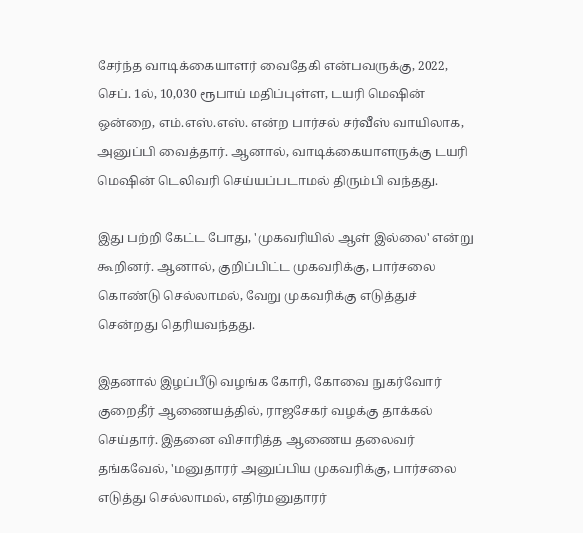சேர்ந்த வாடிக்கையாளர் வைதேகி என்பவருக்கு, 2022, செப். 1ல், 10,030 ரூபாய் மதிப்புள்ள, டயரி மெஷின் ஒன்றை, எம்.எஸ்.எஸ். என்ற பார்சல் சர்வீஸ் வாயிலாக, அனுப்பி வைத்தார். ஆனால், வாடிக்கையாளருக்கு டயரி மெஷின் டெலிவரி செய்யப்படாமல் திரும்பி வந்தது.

இது பற்றி கேட்ட போது, 'முகவரியில் ஆள் இல்லை' என்று கூறினர். ஆனால், குறிப்பிட்ட முகவரிக்கு, பார்சலை கொண்டு செல்லாமல், வேறு முகவரிக்கு எடுத்துச் சென்றது தெரியவந்தது.

இதனால் இழப்பீடு வழங்க கோரி, கோவை நுகர்வோர் குறைதீர் ஆணையத்தில், ராஜசேகர் வழக்கு தாக்கல் செய்தார். இதனை விசாரித்த ஆணைய தலைவர் தங்கவேல், 'மனுதாரர் அனுப்பிய முகவரிக்கு, பார்சலை எடுத்து செல்லாமல், எதிர்மனுதாரர்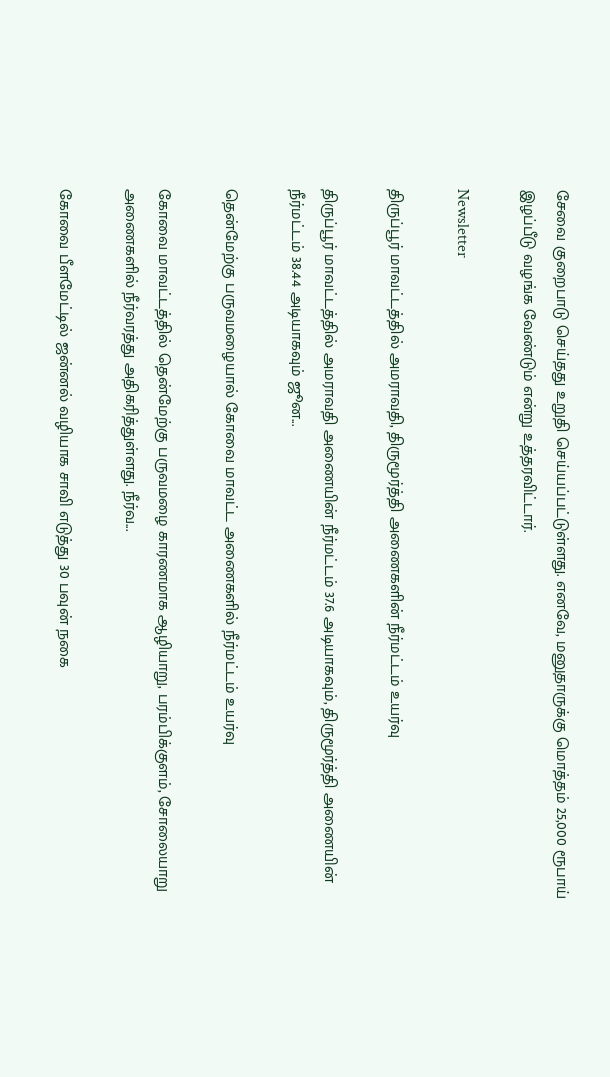சேவை குறைபாடு செய்தது உறுதி செய்யப்பட்டுள்ளது. எனவே, மனுதாருக்கு மொத்தம் 25,000 ரூபாய் இழப்பீடு வழங்க வேண்டும் என்று உத்தரவிட்டார்.

Newsletter

திருப்பூர் மாவட்டத்தில் அமராவதி, திருமூர்த்தி அணைகளின் நீர்மட்டம் உயர்வு

திருப்பூர் மாவட்டத்தில் அமராவதி அணையின் நீர்மட்டம் 37.6 அடியாகவும், திருமூர்த்தி அணையின் நீர்மட்டம் 38.44 அடியாகவும் ஜூன...

தென்மேற்கு பருவமழையால் கோவை மாவட்ட அணைகளில் நீர்மட்டம் உயர்வு

கோவை மாவட்டத்தில் தென்மேற்கு பருவமழை காரணமாக ஆழியாறு, பரம்பிக்குளம், சோலையாறு அணைகளில் நீர்வரத்து அதிகரித்துள்ளது. நீர்வ...

கோவை பீளமேட்டில் ஜன்னல் வழியாக சாவி எடுத்து 30 பவுன் நகை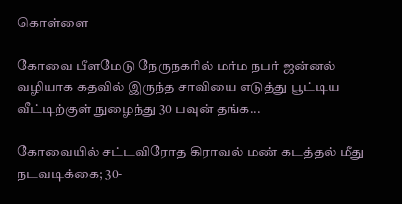கொள்ளை

கோவை பீளமேடு நேருநகரில் மர்ம நபர் ஜன்னல் வழியாக கதவில் இருந்த சாவியை எடுத்து பூட்டிய வீட்டிற்குள் நுழைந்து 30 பவுன் தங்க...

கோவையில் சட்டவிரோத கிராவல் மண் கடத்தல் மீது நடவடிக்கை; 30-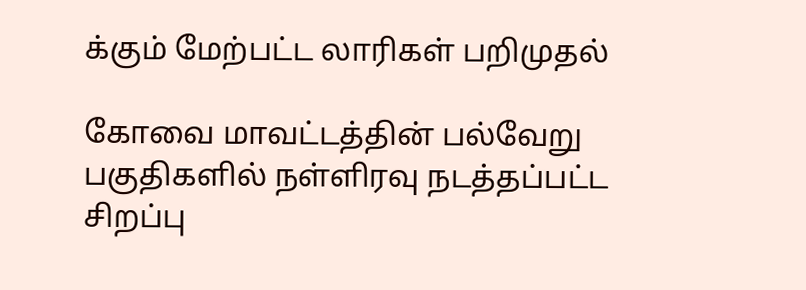க்கும் மேற்பட்ட லாரிகள் பறிமுதல்

கோவை மாவட்டத்தின் பல்வேறு பகுதிகளில் நள்ளிரவு நடத்தப்பட்ட சிறப்பு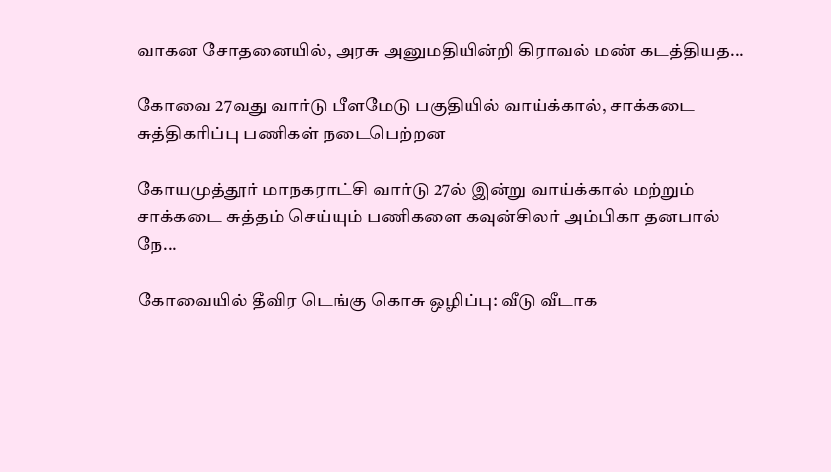வாகன சோதனையில், அரசு அனுமதியின்றி கிராவல் மண் கடத்தியத...

கோவை 27வது வார்டு பீளமேடு பகுதியில் வாய்க்கால், சாக்கடை சுத்திகரிப்பு பணிகள் நடைபெற்றன

கோயமுத்தூர் மாநகராட்சி வார்டு 27ல் இன்று வாய்க்கால் மற்றும் சாக்கடை சுத்தம் செய்யும் பணிகளை கவுன்சிலர் அம்பிகா தனபால் நே...

கோவையில் தீவிர டெங்கு கொசு ஒழிப்பு: வீடு வீடாக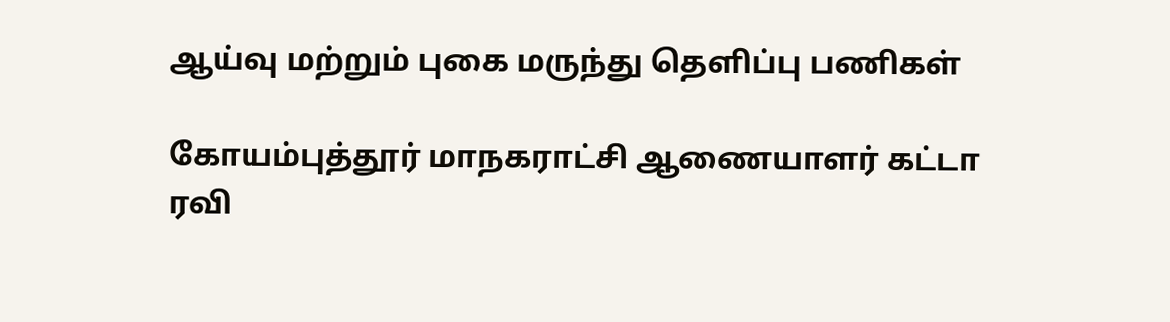ஆய்வு மற்றும் புகை மருந்து தெளிப்பு பணிகள்

கோயம்புத்தூர் மாநகராட்சி ஆணையாளர் கட்டா ரவி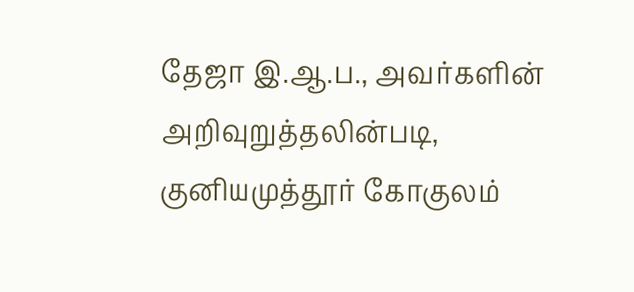தேஜா இ.ஆ.ப., அவர்களின் அறிவுறுத்தலின்படி, குனியமுத்தூர் கோகுலம்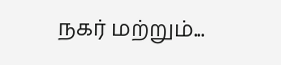நகர் மற்றும்...